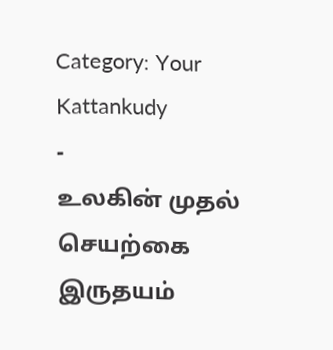Category: Your Kattankudy
-
உலகின் முதல் செயற்கை இருதயம்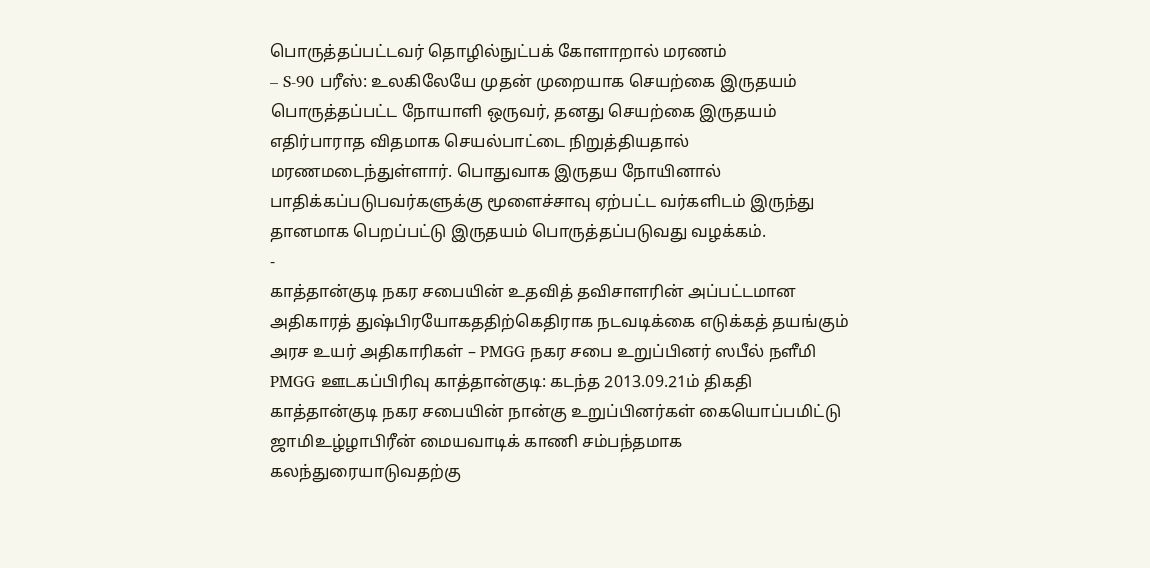பொருத்தப்பட்டவர் தொழில்நுட்பக் கோளாறால் மரணம்
– S-90 பரீஸ்: உலகிலேயே முதன் முறையாக செயற்கை இருதயம் பொருத்தப்பட்ட நோயாளி ஒருவர், தனது செயற்கை இருதயம் எதிர்பாராத விதமாக செயல்பாட்டை நிறுத்தியதால் மரணமடைந்துள்ளார். பொதுவாக இருதய நோயினால் பாதிக்கப்படுபவர்களுக்கு மூளைச்சாவு ஏற்பட்ட வர்களிடம் இருந்து தானமாக பெறப்பட்டு இருதயம் பொருத்தப்படுவது வழக்கம்.
-
காத்தான்குடி நகர சபையின் உதவித் தவிசாளரின் அப்பட்டமான அதிகாரத் துஷ்பிரயோகததிற்கெதிராக நடவடிக்கை எடுக்கத் தயங்கும் அரச உயர் அதிகாரிகள் – PMGG நகர சபை உறுப்பினர் ஸபீல் நளீமி
PMGG ஊடகப்பிரிவு காத்தான்குடி: கடந்த 2013.09.21ம் திகதி காத்தான்குடி நகர சபையின் நான்கு உறுப்பினர்கள் கையொப்பமிட்டு ஜாமிஉழ்ழாபிரீன் மையவாடிக் காணி சம்பந்தமாக கலந்துரையாடுவதற்கு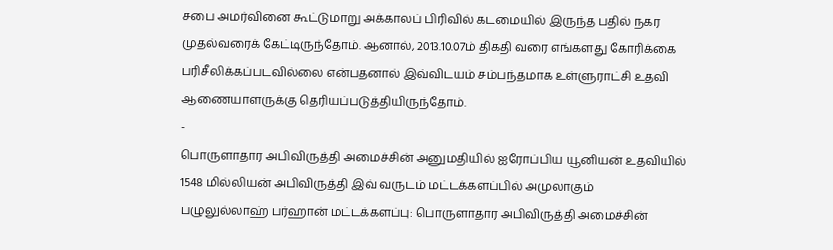சபை அமர்வினை கூட்டுமாறு அக்காலப் பிரிவில் கடமையில் இருந்த பதில் நகர முதல்வரைக் கேட்டிருந்தோம். ஆனால், 2013.10.07ம் திகதி வரை எங்களது கோரிக்கை பரிசீலிக்கப்படவில்லை என்பதனால் இவ்விடயம் சம்பந்தமாக உள்ளுராட்சி உதவி ஆணையாளருக்கு தெரியப்படுத்தியிருந்தோம்.
-
பொருளாதார அபிவிருத்தி அமைச்சின் அனுமதியில் ஐரோப்பிய யூனியன் உதவியில் 1548 மில்லியன் அபிவிருத்தி இவ் வருடம் மட்டக்களப்பில் அமுலாகும்
பழுலுல்லாஹ் பர்ஹான் மட்டக்களப்பு: பொருளாதார அபிவிருத்தி அமைச்சின்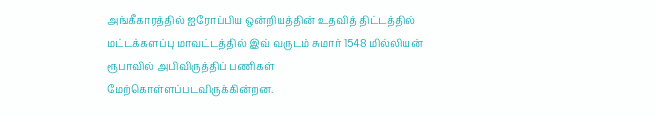அங்கீகாரத்தில் ஐரோப்பிய ஒன்றியத்தின் உதவித் திட்டத்தில் மட்டக்களப்பு மாவட்டத்தில் இவ் வருடம் சுமார் 1548 மில்லியன் ரூபாவில் அபிவிருத்திப் பணிகள் மேற்கொள்ளப்படவிருக்கின்றன.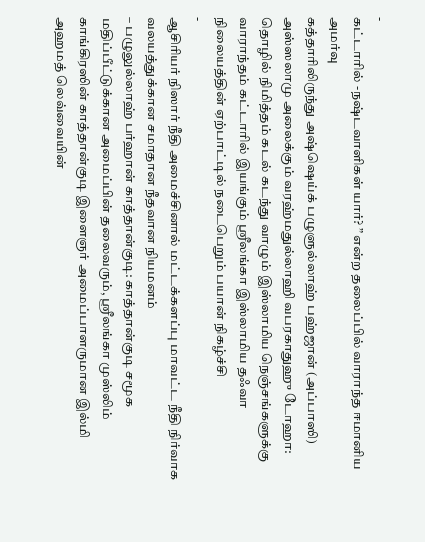-
கட்டாரில் -நஷ்டவாளிகள் யார்? ” என்ற தலைப்பில் வாராந்த ஈமானிய அமர்வு
கத்தாரிலிருந்து அஷ்ஷெய்க் பழுளுல்லாஹ் பஹ்ஜான் (அப்பாஸி) அஸ்ஸலாமு அலைக்கும் வரஹ்மதுல்லாஹி வபரகாதுஹு டோஹா: தொழில் நிமித்தம் கடல் கடந்து வாழும் இஸ்லாமிய நெஞ்சங்களுக்கு வாராந்தம் கட்டாரில் இயங்கும் ஸ்ரீலங்கா இஸ்லாமிய தஃவா நிலையத்தின் ஏற்பாட்டில் நடைபெறும் பயான் நிகழ்ச்சி
-
ஆசிரியர் நிஸார் நீதி அமைச்சினால் மட்டக்களப்பு மாவட்ட நீதி நிர்வாக வலயத்துக்கான சமாதான நீதவான நியமனம்
– பழுலுல்லாஹ் பர்ஹான் காத்தான்குடி: காத்தான்குடி சமூக மதிப்பீட்டுக்கான அமைப்பின் தலைவரும், ஸ்ரீலங்கா முஸ்லிம் காங்கிரஸின் காத்தான்குடி இளைஞர் அமைப்பாளருமான இல்மி அஹமத் லெவ்வையின்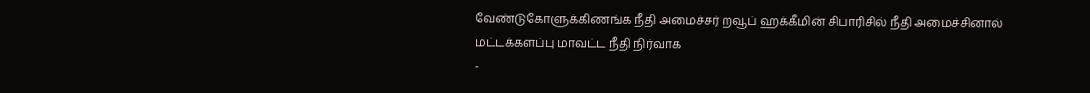வேண்டுகோளுக்கிணங்க நீதி அமைச்சர் றவூப் ஹக்கீமின் சிபாரிசில் நீதி அமைச்சினால் மட்டக்களப்பு மாவட்ட நீதி நிர்வாக
-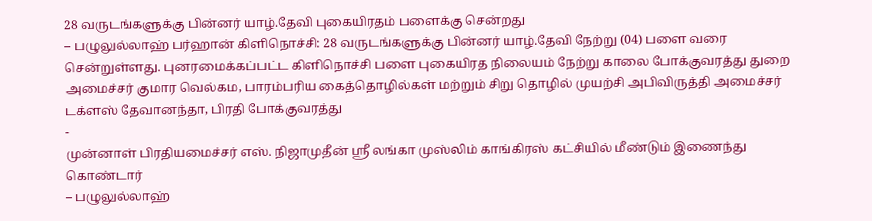28 வருடங்களுக்கு பின்னர் யாழ்.தேவி புகையிரதம் பளைக்கு சென்றது
– பழுலுல்லாஹ் பர்ஹான் கிளிநொச்சி: 28 வருடங்களுக்கு பின்னர் யாழ்.தேவி நேற்று (04) பளை வரை சென்றுள்ளது. புனரமைக்கப்பட்ட கிளிநொச்சி பளை புகையிரத நிலையம் நேற்று காலை போக்குவரத்து துறை அமைச்சர் குமார வெல்கம, பாரம்பரிய கைத்தொழில்கள் மற்றும் சிறு தொழில் முயற்சி அபிவிருத்தி அமைச்சர் டக்ளஸ் தேவானந்தா, பிரதி போக்குவரத்து
-
முன்னாள் பிரதியமைச்சர் எஸ். நிஜாமுதீன் ஸ்ரீ லங்கா முஸ்லிம் காங்கிரஸ் கட்சியில் மீண்டும் இணைந்து கொண்டார்
– பழுலுல்லாஹ்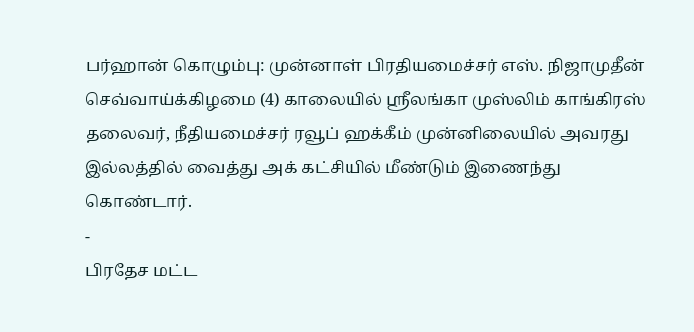பர்ஹான் கொழும்பு: முன்னாள் பிரதியமைச்சர் எஸ். நிஜாமுதீன் செவ்வாய்க்கிழமை (4) காலையில் ஸ்ரீலங்கா முஸ்லிம் காங்கிரஸ் தலைவர், நீதியமைச்சர் ரவூப் ஹக்கீம் முன்னிலையில் அவரது இல்லத்தில் வைத்து அக் கட்சியில் மீண்டும் இணைந்து கொண்டார்.
-
பிரதேச மட்ட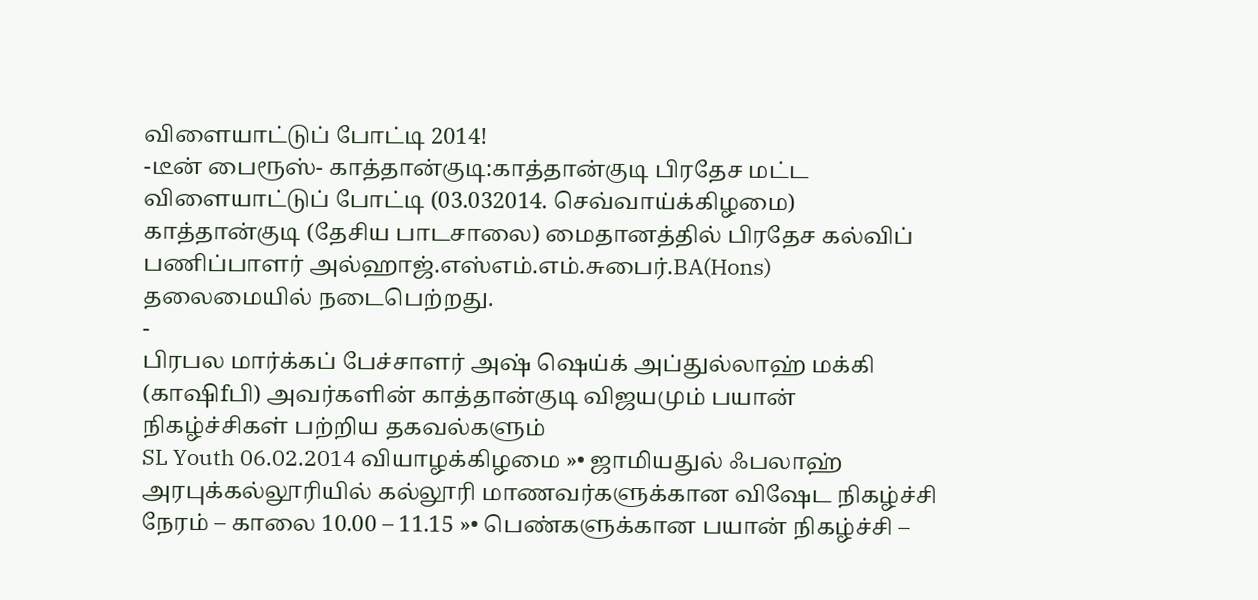விளையாட்டுப் போட்டி 2014!
-டீன் பைரூஸ்- காத்தான்குடி:காத்தான்குடி பிரதேச மட்ட விளையாட்டுப் போட்டி (03.032014. செவ்வாய்க்கிழமை) காத்தான்குடி (தேசிய பாடசாலை) மைதானத்தில் பிரதேச கல்விப் பணிப்பாளர் அல்ஹாஜ்.எஸ்எம்.எம்.சுபைர்.BA(Hons) தலைமையில் நடைபெற்றது.
-
பிரபல மார்க்கப் பேச்சாளர் அஷ் ஷெய்க் அப்துல்லாஹ் மக்கி (காஷிfபி) அவர்களின் காத்தான்குடி விஜயமும் பயான் நிகழ்ச்சிகள் பற்றிய தகவல்களும்
SL Youth 06.02.2014 வியாழக்கிழமை »• ஜாமியதுல் ஃபலாஹ் அரபுக்கல்லூரியில் கல்லூரி மாணவர்களுக்கான விஷேட நிகழ்ச்சி நேரம் – காலை 10.00 – 11.15 »• பெண்களுக்கான பயான் நிகழ்ச்சி –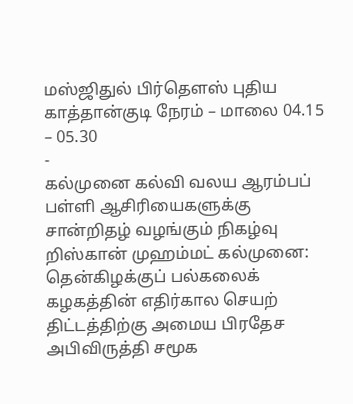மஸ்ஜிதுல் பிர்தௌஸ் புதிய காத்தான்குடி நேரம் – மாலை 04.15 – 05.30
-
கல்முனை கல்வி வலய ஆரம்பப் பள்ளி ஆசிரியைகளுக்கு சான்றிதழ் வழங்கும் நிகழ்வு
றிஸ்கான் முஹம்மட் கல்முனை: தென்கிழக்குப் பல்கலைக் கழகத்தின் எதிர்கால செயற் திட்டத்திற்கு அமைய பிரதேச அபிவிருத்தி சமூக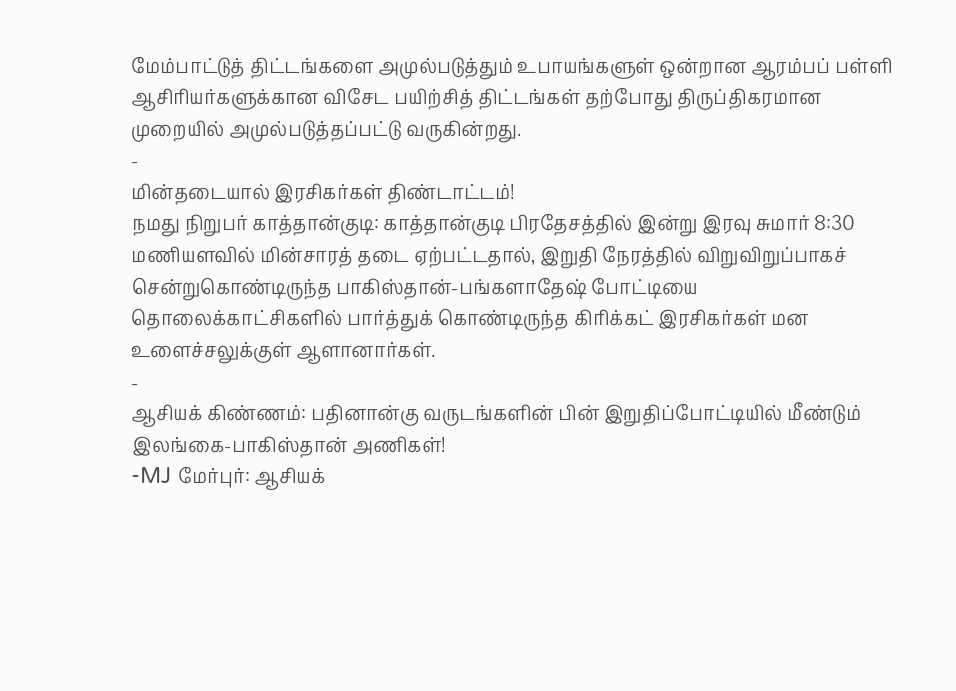மேம்பாட்டுத் திட்டங்களை அமுல்படுத்தும் உபாயங்களுள் ஒன்றான ஆரம்பப் பள்ளி ஆசிரியர்களுக்கான விசேட பயிற்சித் திட்டங்கள் தற்போது திருப்திகரமான முறையில் அமுல்படுத்தப்பட்டு வருகின்றது.
-
மின்தடையால் இரசிகர்கள் திண்டாட்டம்!
நமது நிறுபர் காத்தான்குடி: காத்தான்குடி பிரதேசத்தில் இன்று இரவு சுமார் 8:30 மணியளவில் மின்சாரத் தடை ஏற்பட்டதால், இறுதி நேரத்தில் விறுவிறுப்பாகச் சென்றுகொண்டிருந்த பாகிஸ்தான்-பங்களாதேஷ் போட்டியை தொலைக்காட்சிகளில் பார்த்துக் கொண்டிருந்த கிரிக்கட் இரசிகர்கள் மன உளைச்சலுக்குள் ஆளானார்கள்.
-
ஆசியக் கிண்ணம்: பதினான்கு வருடங்களின் பின் இறுதிப்போட்டியில் மீண்டும் இலங்கை-பாகிஸ்தான் அணிகள்!
-MJ மேர்புர்: ஆசியக்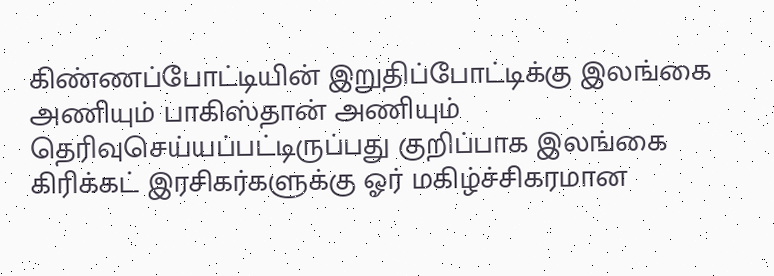கிண்ணப்போட்டியின் இறுதிப்போட்டிக்கு இலங்கை அணியும் பாகிஸ்தான் அணியும் தெரிவுசெய்யப்பட்டிருப்பது குறிப்பாக இலங்கை கிரிக்கட் இரசிகர்களுக்கு ஓர் மகிழ்ச்சிகரமான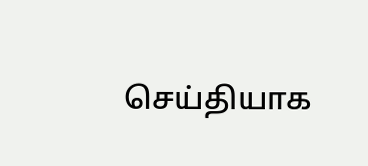செய்தியாக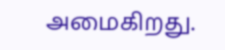அமைகிறது.